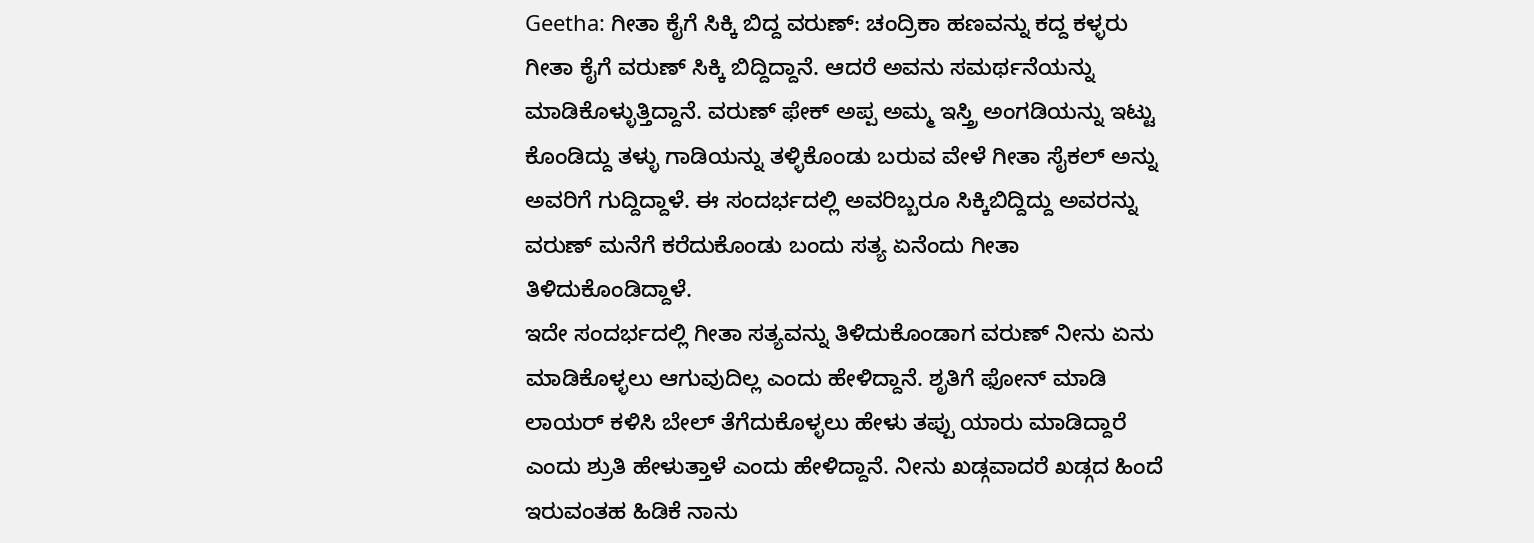Geetha: ಗೀತಾ ಕೈಗೆ ಸಿಕ್ಕಿ ಬಿದ್ದ ವರುಣ್: ಚಂದ್ರಿಕಾ ಹಣವನ್ನು ಕದ್ದ ಕಳ್ಳರು
ಗೀತಾ ಕೈಗೆ ವರುಣ್ ಸಿಕ್ಕಿ ಬಿದ್ದಿದ್ದಾನೆ. ಆದರೆ ಅವನು ಸಮರ್ಥನೆಯನ್ನು ಮಾಡಿಕೊಳ್ಳುತ್ತಿದ್ದಾನೆ. ವರುಣ್ ಫೇಕ್ ಅಪ್ಪ ಅಮ್ಮ ಇಸ್ತ್ರಿ ಅಂಗಡಿಯನ್ನು ಇಟ್ಟು ಕೊಂಡಿದ್ದು ತಳ್ಳು ಗಾಡಿಯನ್ನು ತಳ್ಳಿಕೊಂಡು ಬರುವ ವೇಳೆ ಗೀತಾ ಸೈಕಲ್ ಅನ್ನು ಅವರಿಗೆ ಗುದ್ದಿದ್ದಾಳೆ. ಈ ಸಂದರ್ಭದಲ್ಲಿ ಅವರಿಬ್ಬರೂ ಸಿಕ್ಕಿಬಿದ್ದಿದ್ದು ಅವರನ್ನು ವರುಣ್ ಮನೆಗೆ ಕರೆದುಕೊಂಡು ಬಂದು ಸತ್ಯ ಏನೆಂದು ಗೀತಾ ತಿಳಿದುಕೊಂಡಿದ್ದಾಳೆ.
ಇದೇ ಸಂದರ್ಭದಲ್ಲಿ ಗೀತಾ ಸತ್ಯವನ್ನು ತಿಳಿದುಕೊಂಡಾಗ ವರುಣ್ ನೀನು ಏನು ಮಾಡಿಕೊಳ್ಳಲು ಆಗುವುದಿಲ್ಲ ಎಂದು ಹೇಳಿದ್ದಾನೆ. ಶೃತಿಗೆ ಫೋನ್ ಮಾಡಿ ಲಾಯರ್ ಕಳಿಸಿ ಬೇಲ್ ತೆಗೆದುಕೊಳ್ಳಲು ಹೇಳು ತಪ್ಪು ಯಾರು ಮಾಡಿದ್ದಾರೆ ಎಂದು ಶ್ರುತಿ ಹೇಳುತ್ತಾಳೆ ಎಂದು ಹೇಳಿದ್ದಾನೆ. ನೀನು ಖಡ್ಗವಾದರೆ ಖಡ್ಗದ ಹಿಂದೆ ಇರುವಂತಹ ಹಿಡಿಕೆ ನಾನು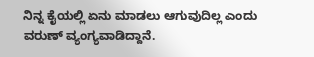ನಿನ್ನ ಕೈಯಲ್ಲಿ ಏನು ಮಾಡಲು ಆಗುವುದಿಲ್ಲ ಎಂದು ವರುಣ್ ವ್ಯಂಗ್ಯವಾಡಿದ್ದಾನೆ.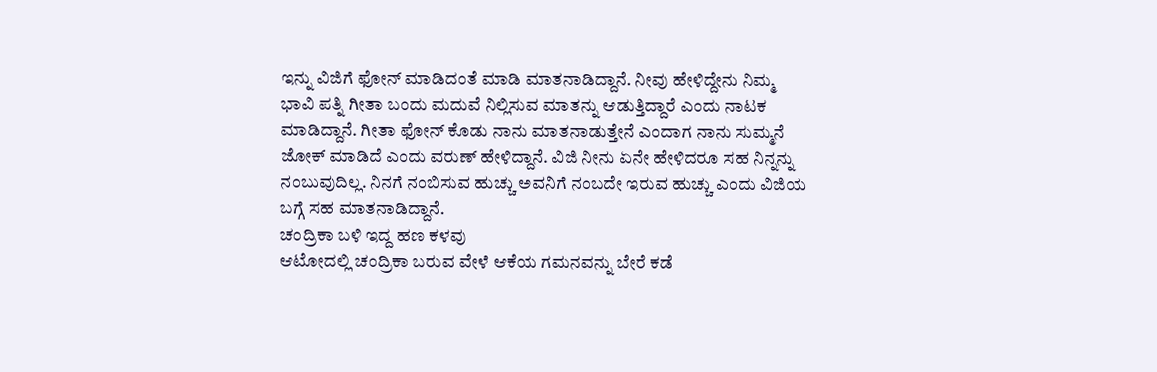ಇನ್ನು ವಿಜಿಗೆ ಫೋನ್ ಮಾಡಿದಂತೆ ಮಾಡಿ ಮಾತನಾಡಿದ್ದಾನೆ. ನೀವು ಹೇಳಿದ್ದೇನು ನಿಮ್ಮ ಭಾವಿ ಪತ್ನಿ ಗೀತಾ ಬಂದು ಮದುವೆ ನಿಲ್ಲಿಸುವ ಮಾತನ್ನು ಆಡುತ್ತಿದ್ದಾರೆ ಎಂದು ನಾಟಕ ಮಾಡಿದ್ದಾನೆ. ಗೀತಾ ಫೋನ್ ಕೊಡು ನಾನು ಮಾತನಾಡುತ್ತೇನೆ ಎಂದಾಗ ನಾನು ಸುಮ್ಮನೆ ಜೋಕ್ ಮಾಡಿದೆ ಎಂದು ವರುಣ್ ಹೇಳಿದ್ದಾನೆ. ವಿಜಿ ನೀನು ಏನೇ ಹೇಳಿದರೂ ಸಹ ನಿನ್ನನ್ನು ನಂಬುವುದಿಲ್ಲ. ನಿನಗೆ ನಂಬಿಸುವ ಹುಚ್ಚು ಅವನಿಗೆ ನಂಬದೇ ಇರುವ ಹುಚ್ಚು ಎಂದು ವಿಜಿಯ ಬಗ್ಗೆ ಸಹ ಮಾತನಾಡಿದ್ದಾನೆ.
ಚಂದ್ರಿಕಾ ಬಳಿ ಇದ್ದ ಹಣ ಕಳವು
ಆಟೋದಲ್ಲಿ ಚಂದ್ರಿಕಾ ಬರುವ ವೇಳೆ ಆಕೆಯ ಗಮನವನ್ನು ಬೇರೆ ಕಡೆ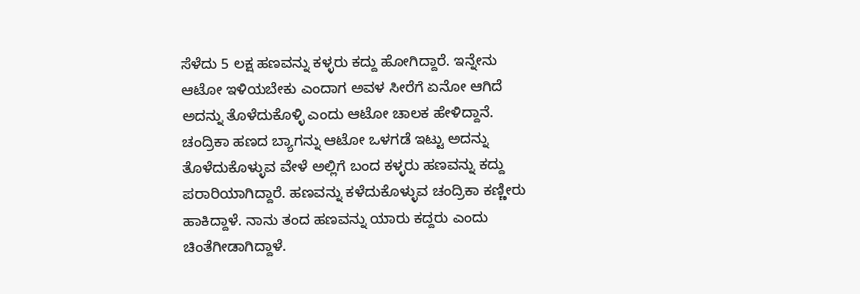ಸೆಳೆದು 5 ಲಕ್ಷ ಹಣವನ್ನು ಕಳ್ಳರು ಕದ್ದು ಹೋಗಿದ್ದಾರೆ. ಇನ್ನೇನು ಆಟೋ ಇಳಿಯಬೇಕು ಎಂದಾಗ ಅವಳ ಸೀರೆಗೆ ಏನೋ ಆಗಿದೆ ಅದನ್ನು ತೊಳೆದುಕೊಳ್ಳಿ ಎಂದು ಆಟೋ ಚಾಲಕ ಹೇಳಿದ್ದಾನೆ. ಚಂದ್ರಿಕಾ ಹಣದ ಬ್ಯಾಗನ್ನು ಆಟೋ ಒಳಗಡೆ ಇಟ್ಟು ಅದನ್ನು ತೊಳೆದುಕೊಳ್ಳುವ ವೇಳೆ ಅಲ್ಲಿಗೆ ಬಂದ ಕಳ್ಳರು ಹಣವನ್ನು ಕದ್ದು ಪರಾರಿಯಾಗಿದ್ದಾರೆ. ಹಣವನ್ನು ಕಳೆದುಕೊಳ್ಳುವ ಚಂದ್ರಿಕಾ ಕಣ್ಣೀರು ಹಾಕಿದ್ದಾಳೆ. ನಾನು ತಂದ ಹಣವನ್ನು ಯಾರು ಕದ್ದರು ಎಂದು ಚಿಂತೆಗೀಡಾಗಿದ್ದಾಳೆ.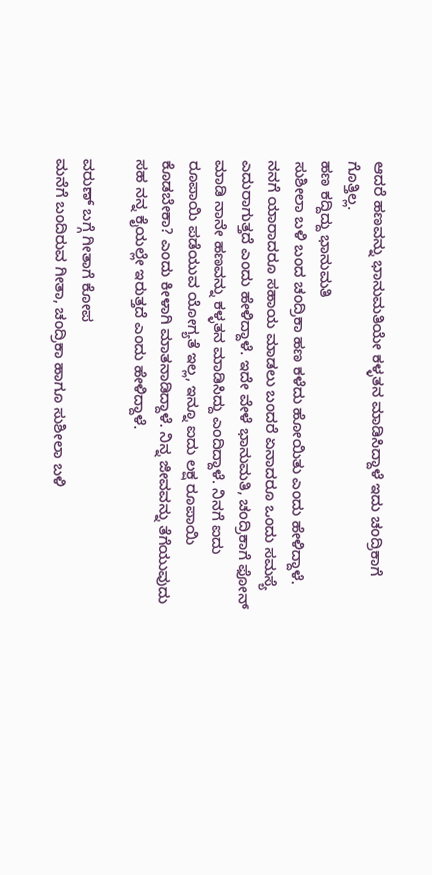ಆದರೆ ಹಣವನ್ನು ಭಾನುಮತಿಯೇ ಕಳ್ಳತನ ಮಾಡಿಸಿದ್ದಾಳೆ ಇದು ಚಂದ್ರಿಕಾಗೆ ಗೊತ್ತಿಲ್ಲ.
ಹಣ ಕದ್ದಿದ್ದು ಭಾನುಮತಿ
ಸುಶೀಲಾ ಬಳಿ ಬಂದ ಚಂದ್ರಿಕಾ ಹಣ ಕಳೆದು ಹೋಯಿತು ಎಂದು ಹೇಳಿದ್ದಾಳೆ. ನನಗೆ ಯಾರಾದರೂ ಸಹಾಯ ಮಾಡಲು ಬಂದರೆ ಏನಾದರೂ ಒಂದು ಸಮಸ್ಯೆ ಎದುರಾಗುತ್ತದೆ ಎಂದು ಹೇಳಿದ್ದಾಳೆ. ಇದೇ ವೇಳೆ ಭಾನುಮತಿ, ಚಂದ್ರಿಕಾಗೆ ಫೋನ್ ಮಾಡಿ ನಾನೇ ಹಣವನ್ನು ಕಳ್ಳತನ ಮಾಡಿಸಿದ್ದು ಎಂದಿದ್ದಾಳೆ. ನಿನಗೆ ಐದು ರೂಪಾಯಿ ಪಡೆಯುವ ಯೋಗ್ಯತೆ ಇಲ್ಲ, ಇನ್ನೂ ಐದು ಲಕ್ಷ ರೂಪಾಯಿ ಕೊಡಬೇಕಾ? ಎಂದು ಕೀಳಾಗಿ ಮಾತನಾಡಿದ್ದಾಳೆ. ನಿನ್ನ ಜೀವವನ್ನು ತೆಗೆಯುವುದು ಸಹ ನನ್ನ ಕೈಯಲ್ಲೇ ಇರುತ್ತದೆ ಎಂದು ಹೇಳಿದ್ದಾಳೆ.

ವರುಣ್ ಬಗ್ಗೆ ಗೀತಾಗೆ ಕೋಪ
ಮನೆಗೆ ಬಂದಿರುವ ಗೀತಾ, ಚಂದ್ರಿಕಾ ಹಾಗೂ ಸುಶೀಲಾ ಬಳಿ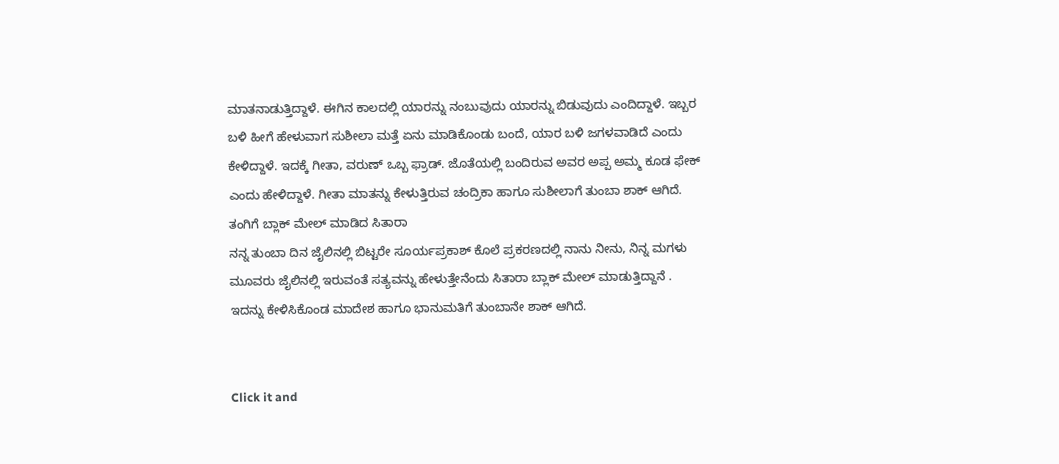ಮಾತನಾಡುತ್ತಿದ್ದಾಳೆ. ಈಗಿನ ಕಾಲದಲ್ಲಿ ಯಾರನ್ನು ನಂಬುವುದು ಯಾರನ್ನು ಬಿಡುವುದು ಎಂದಿದ್ದಾಳೆ. ಇಬ್ಬರ ಬಳಿ ಹೀಗೆ ಹೇಳುವಾಗ ಸುಶೀಲಾ ಮತ್ತೆ ಏನು ಮಾಡಿಕೊಂಡು ಬಂದೆ, ಯಾರ ಬಳಿ ಜಗಳವಾಡಿದೆ ಎಂದು ಕೇಳಿದ್ದಾಳೆ. ಇದಕ್ಕೆ ಗೀತಾ, ವರುಣ್ ಒಬ್ಬ ಫ್ರಾಡ್. ಜೊತೆಯಲ್ಲಿ ಬಂದಿರುವ ಅವರ ಅಪ್ಪ ಅಮ್ಮ ಕೂಡ ಫೇಕ್ ಎಂದು ಹೇಳಿದ್ದಾಳೆ. ಗೀತಾ ಮಾತನ್ನು ಕೇಳುತ್ತಿರುವ ಚಂದ್ರಿಕಾ ಹಾಗೂ ಸುಶೀಲಾಗೆ ತುಂಬಾ ಶಾಕ್ ಆಗಿದೆ.
ತಂಗಿಗೆ ಬ್ಲಾಕ್ ಮೇಲ್ ಮಾಡಿದ ಸಿತಾರಾ
ನನ್ನ ತುಂಬಾ ದಿನ ಜೈಲಿನಲ್ಲಿ ಬಿಟ್ಟರೇ ಸೂರ್ಯಪ್ರಕಾಶ್ ಕೊಲೆ ಪ್ರಕರಣದಲ್ಲಿ ನಾನು ನೀನು, ನಿನ್ನ ಮಗಳು ಮೂವರು ಜೈಲಿನಲ್ಲಿ ಇರುವಂತೆ ಸತ್ಯವನ್ನು ಹೇಳುತ್ತೇನೆಂದು ಸಿತಾರಾ ಬ್ಲಾಕ್ ಮೇಲ್ ಮಾಡುತ್ತಿದ್ದಾನೆ . ಇದನ್ನು ಕೇಳಿಸಿಕೊಂಡ ಮಾದೇಶ ಹಾಗೂ ಭಾನುಮತಿಗೆ ತುಂಬಾನೇ ಶಾಕ್ ಆಗಿದೆ.


Click it and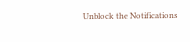Unblock the Notifications